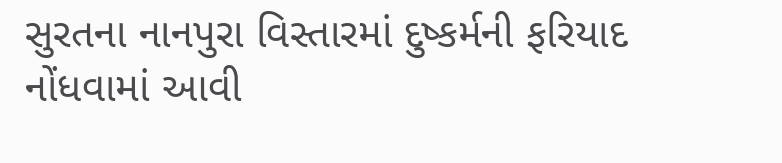સુરતના નાનપુરા વિસ્તારમાં દુષ્કર્મની ફરિયાદ નોંધવામાં આવી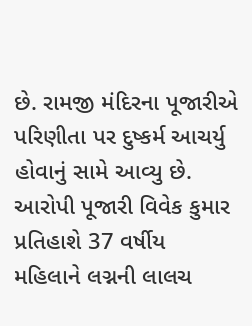છે. રામજી મંદિરના પૂજારીએ પરિણીતા પર દુષ્કર્મ આચર્યુ હોવાનું સામે આવ્યુ છે. આરોપી પૂજારી વિવેક કુમાર પ્રતિહાશે 37 વર્ષીય મહિલાને લગ્નની લાલચ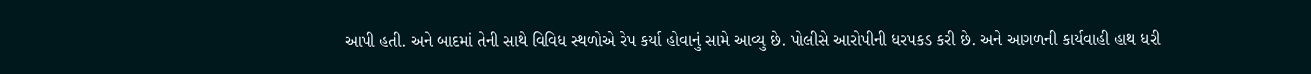આપી હતી. અને બાદમાં તેની સાથે વિવિધ સ્થળોએ રેપ કર્યા હોવાનું સામે આવ્યુ છે. પોલીસે આરોપીની ધરપકડ કરી છે. અને આગળની કાર્યવાહી હાથ ધરી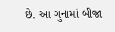છે. આ ગુનામાં બીજા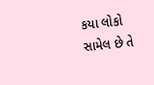કયા લોકો સામેલ છે તે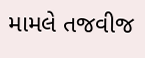મામલે તજવીજ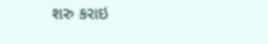શરુ કરાઇ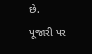છે.
પૂજારી પર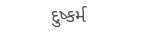દુષ્કર્મ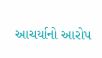આચર્યાનો આરોપ